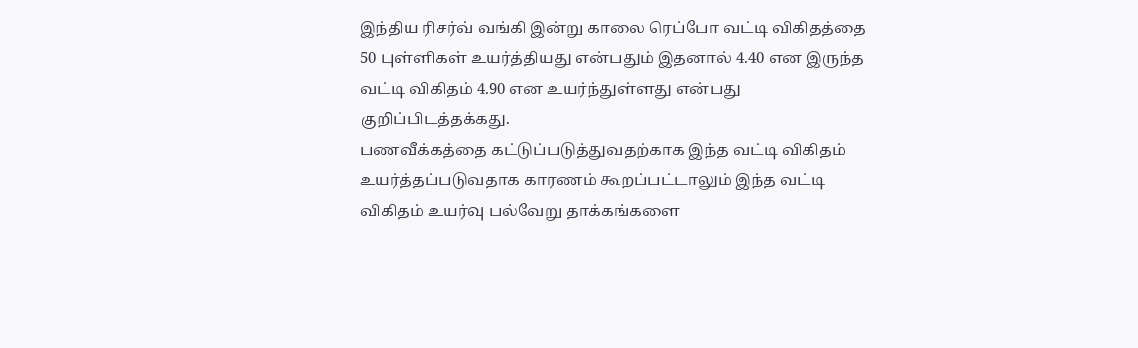இந்திய ரிசர்வ் வங்கி இன்று காலை ரெப்போ வட்டி விகிதத்தை 50 புள்ளிகள் உயர்த்தியது என்பதும் இதனால் 4.40 என இருந்த வட்டி விகிதம் 4.90 என உயர்ந்துள்ளது என்பது குறிப்பிடத்தக்கது.
பணவீக்கத்தை கட்டுப்படுத்துவதற்காக இந்த வட்டி விகிதம் உயர்த்தப்படுவதாக காரணம் கூறப்பட்டாலும் இந்த வட்டி விகிதம் உயர்வு பல்வேறு தாக்கங்களை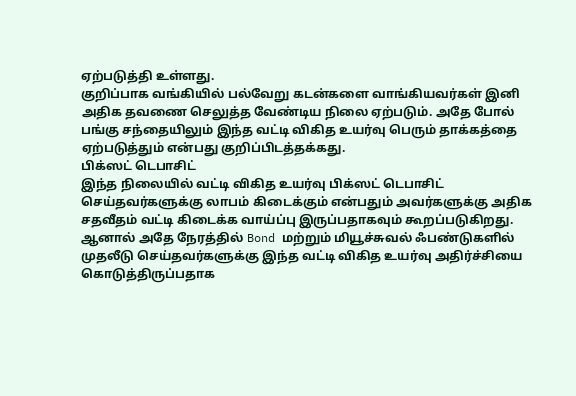ஏற்படுத்தி உள்ளது.
குறிப்பாக வங்கியில் பல்வேறு கடன்களை வாங்கியவர்கள் இனி அதிக தவணை செலுத்த வேண்டிய நிலை ஏற்படும். அதே போல் பங்கு சந்தையிலும் இந்த வட்டி விகித உயர்வு பெரும் தாக்கத்தை ஏற்படுத்தும் என்பது குறிப்பிடத்தக்கது.
பிக்ஸட் டெபாசிட்
இந்த நிலையில் வட்டி விகித உயர்வு பிக்ஸட் டெபாசிட் செய்தவர்களுக்கு லாபம் கிடைக்கும் என்பதும் அவர்களுக்கு அதிக சதவீதம் வட்டி கிடைக்க வாய்ப்பு இருப்பதாகவும் கூறப்படுகிறது. ஆனால் அதே நேரத்தில் Bond மற்றும் மியூச்சுவல் ஃபண்டுகளில் முதலீடு செய்தவர்களுக்கு இந்த வட்டி விகித உயர்வு அதிர்ச்சியை கொடுத்திருப்பதாக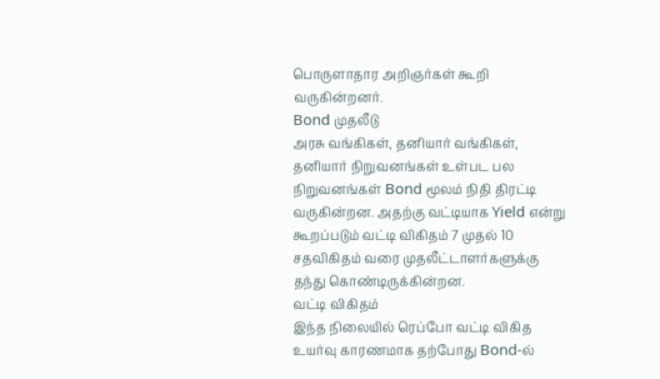பொருளாதார அறிஞர்கள் கூறி வருகின்றனர்.
Bond முதலீடு
அரசு வங்கிகள், தனியார் வங்கிகள், தனியார் நிறுவனங்கள் உள்பட பல நிறுவனங்கள் Bond மூலம் நிதி திரட்டி வருகின்றன. அதற்கு வட்டியாக Yield என்று கூறப்படும் வட்டி விகிதம் 7 முதல் 10 சதவிகிதம் வரை முதலீட்டாளர்களுக்கு தந்து கொண்டிருக்கின்றன.
வட்டி விகிதம்
இந்த நிலையில் ரெப்போ வட்டி விகித உயர்வு காரணமாக தற்போது Bond-ல்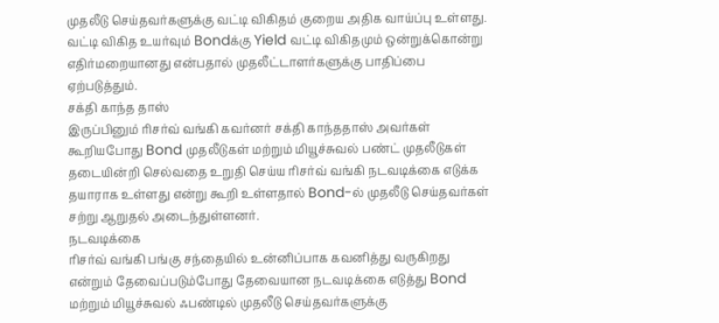முதலீடு செய்தவர்களுக்கு வட்டி விகிதம் குறைய அதிக வாய்ப்பு உள்ளது. வட்டி விகித உயர்வும் Bondக்கு Yield வட்டி விகிதமும் ஒன்றுக்கொன்று எதிர்மறையானது என்பதால் முதலீட்டாளர்களுக்கு பாதிப்பை ஏற்படுத்தும்.
சக்தி காந்த தாஸ்
இருப்பினும் ரிசர்வ் வங்கி கவர்னர் சக்தி காந்ததாஸ் அவர்கள் கூறியபோது Bond முதலீடுகள் மற்றும் மியூச்சுவல் பண்ட் முதலீடுகள் தடையின்றி செல்வதை உறுதி செய்ய ரிசர்வ் வங்கி நடவடிக்கை எடுக்க தயாராக உள்ளது என்று கூறி உள்ளதால் Bond-ல் முதலீடு செய்தவர்கள் சற்று ஆறுதல் அடைந்துள்ளனர்.
நடவடிக்கை
ரிசர்வ் வங்கி பங்கு சந்தையில் உன்னிப்பாக கவனித்து வருகிறது என்றும் தேவைப்படும்போது தேவையான நடவடிக்கை எடுத்து Bond மற்றும் மியூச்சுவல் ஃபண்டில் முதலீடு செய்தவர்களுக்கு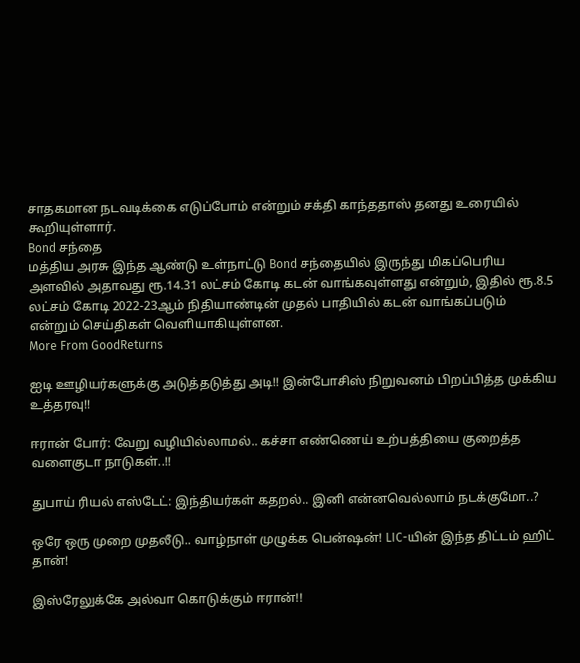சாதகமான நடவடிக்கை எடுப்போம் என்றும் சக்தி காந்ததாஸ் தனது உரையில் கூறியுள்ளார்.
Bond சந்தை
மத்திய அரசு இந்த ஆண்டு உள்நாட்டு Bond சந்தையில் இருந்து மிகப்பெரிய அளவில் அதாவது ரூ.14.31 லட்சம் கோடி கடன் வாங்கவுள்ளது என்றும், இதில் ரூ.8.5 லட்சம் கோடி 2022-23ஆம் நிதியாண்டின் முதல் பாதியில் கடன் வாங்கப்படும் என்றும் செய்திகள் வெளியாகியுள்ளன.
More From GoodReturns

ஐடி ஊழியர்களுக்கு அடுத்தடுத்து அடி!! இன்போசிஸ் நிறுவனம் பிறப்பித்த முக்கிய உத்தரவு!!

ஈரான் போர்: வேறு வழியில்லாமல்.. கச்சா எண்ணெய் உற்பத்தியை குறைத்த வளைகுடா நாடுகள்..!!

துபாய் ரியல் எஸ்டேட்: இந்தியர்கள் கதறல்.. இனி என்னவெல்லாம் நடக்குமோ..?

ஒரே ஒரு முறை முதலீடு.. வாழ்நாள் முழுக்க பென்ஷன்! LIC-யின் இந்த திட்டம் ஹிட் தான்!

இஸ்ரேலுக்கே அல்வா கொடுக்கும் ஈரான்!!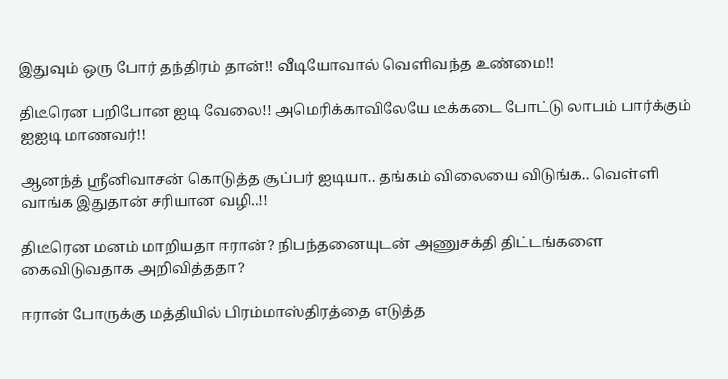இதுவும் ஒரு போர் தந்திரம் தான்!! வீடியோவால் வெளிவந்த உண்மை!!

திடீரென பறிபோன ஐடி வேலை!! அமெரிக்காவிலேயே டீக்கடை போட்டு லாபம் பார்க்கும் ஐஐடி மாணவர்!!

ஆனந்த் ஸ்ரீனிவாசன் கொடுத்த சூப்பர் ஐடியா.. தங்கம் விலையை விடுங்க.. வெள்ளி வாங்க இதுதான் சரியான வழி..!!

திடீரென மனம் மாறியதா ஈரான்? நிபந்தனையுடன் அணுசக்தி திட்டங்களை கைவிடுவதாக அறிவித்ததா?

ஈரான் போருக்கு மத்தியில் பிரம்மாஸ்திரத்தை எடுத்த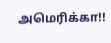அமெரிக்கா!!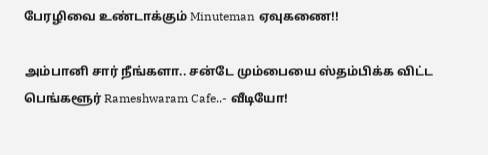பேரழிவை உண்டாக்கும் Minuteman ஏவுகணை!!

அம்பானி சார் நீங்களா.. சன்டே மும்பையை ஸ்தம்பிக்க விட்ட பெங்களூர் Rameshwaram Cafe..- வீடியோ!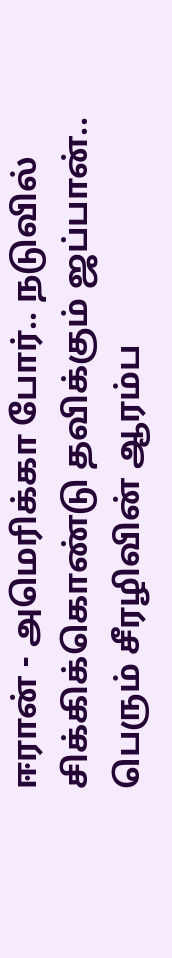ஈரான் - அமெரிக்கா போர்.. நடுவில் சிக்கிக்கொண்டு தவிக்கும் ஜப்பான்.. பெரும் சீரழிவின் ஆரம்ப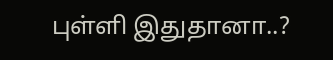புள்ளி இதுதானா..?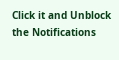Click it and Unblock the Notifications